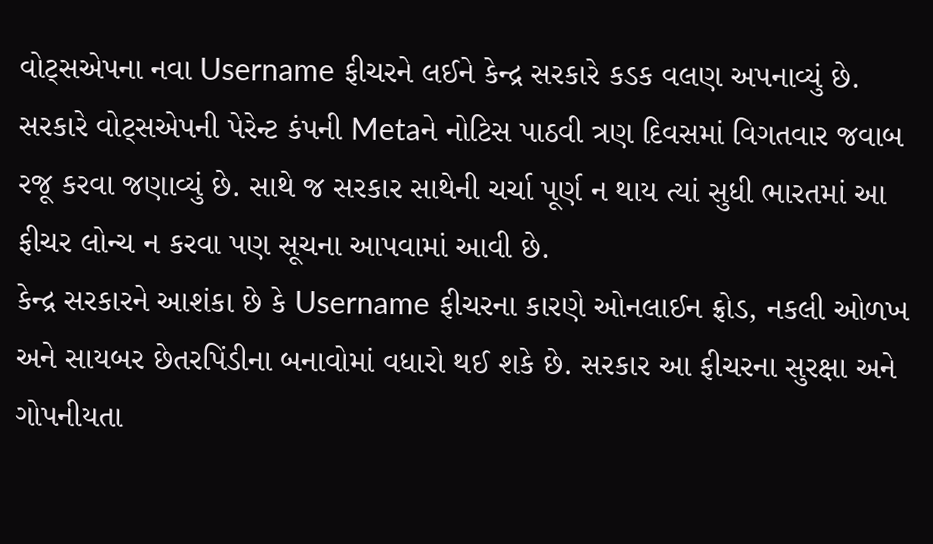વોટ્સએપના નવા Username ફીચરને લઈને કેન્દ્ર સરકારે કડક વલણ અપનાવ્યું છે. સરકારે વોટ્સએપની પેરેન્ટ કંપની Metaને નોટિસ પાઠવી ત્રણ દિવસમાં વિગતવાર જવાબ રજૂ કરવા જણાવ્યું છે. સાથે જ સરકાર સાથેની ચર્ચા પૂર્ણ ન થાય ત્યાં સુધી ભારતમાં આ ફીચર લોન્ચ ન કરવા પણ સૂચના આપવામાં આવી છે.
કેન્દ્ર સરકારને આશંકા છે કે Username ફીચરના કારણે ઓનલાઈન ફ્રોડ, નકલી ઓળખ અને સાયબર છેતરપિંડીના બનાવોમાં વધારો થઈ શકે છે. સરકાર આ ફીચરના સુરક્ષા અને ગોપનીયતા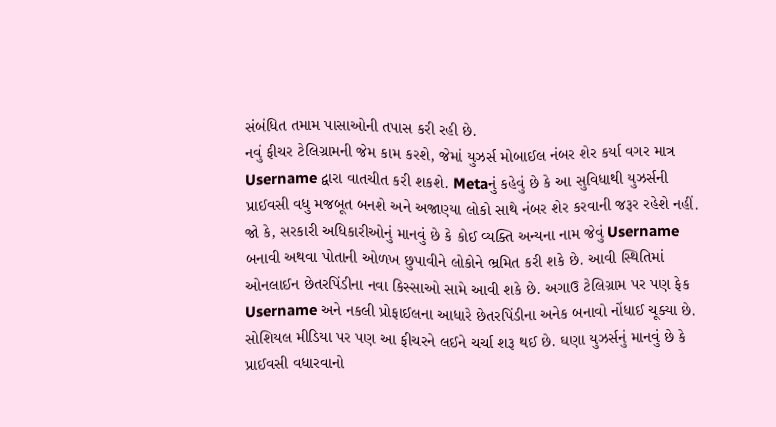સંબંધિત તમામ પાસાઓની તપાસ કરી રહી છે.
નવું ફીચર ટેલિગ્રામની જેમ કામ કરશે, જેમાં યુઝર્સ મોબાઈલ નંબર શેર કર્યા વગર માત્ર Username દ્વારા વાતચીત કરી શકશે. Metaનું કહેવું છે કે આ સુવિધાથી યુઝર્સની પ્રાઈવસી વધુ મજબૂત બનશે અને અજાણ્યા લોકો સાથે નંબર શેર કરવાની જરૂર રહેશે નહીં.
જો કે, સરકારી અધિકારીઓનું માનવું છે કે કોઈ વ્યક્તિ અન્યના નામ જેવું Username બનાવી અથવા પોતાની ઓળખ છુપાવીને લોકોને ભ્રમિત કરી શકે છે. આવી સ્થિતિમાં ઓનલાઈન છેતરપિંડીના નવા કિસ્સાઓ સામે આવી શકે છે. અગાઉ ટેલિગ્રામ પર પણ ફેક Username અને નકલી પ્રોફાઈલના આધારે છેતરપિંડીના અનેક બનાવો નોંધાઈ ચૂક્યા છે.
સોશિયલ મીડિયા પર પણ આ ફીચરને લઈને ચર્ચા શરૂ થઈ છે. ઘણા યુઝર્સનું માનવું છે કે પ્રાઈવસી વધારવાનો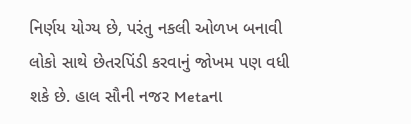નિર્ણય યોગ્ય છે, પરંતુ નકલી ઓળખ બનાવી લોકો સાથે છેતરપિંડી કરવાનું જોખમ પણ વધી શકે છે. હાલ સૌની નજર Metaના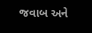જવાબ અને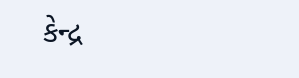કેન્દ્ર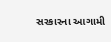સરકારના આગામી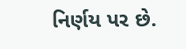નિર્ણય પર છે.